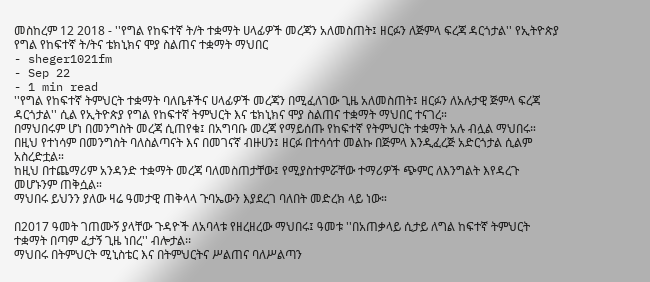መስከረም 12 2018 - ''የግል የከፍተኛ ት/ት ተቋማት ሀላፊዎች መረጃን አለመስጠት፤ ዘርፉን ለጅምላ ፍረጃ ዳርጎታል'' የኢትዮጵያ የግል የከፍተኛ ት/ትና ቴክኒክና ሞያ ስልጠና ተቋማት ማህበር
- sheger1021fm
- Sep 22
- 1 min read
''የግል የከፍተኛ ትምህርት ተቋማት ባለቤቶችና ሀላፊዎች መረጃን በሚፈለገው ጊዜ አለመስጠት፤ ዘርፉን ለአሉታዊ ጅምላ ፍረጃ ዳርጎታል'' ሲል የኢትዮጵያ የግል የከፍተኛ ትምህርት እና ቴክኒክና ሞያ ስልጠና ተቋማት ማህበር ተናገረ።
በማህበሩም ሆነ በመንግስት መረጃ ሲጠየቁ፤ በአግባቡ መረጃ የማይሰጡ የከፍተኛ የትምህርት ተቋማት አሉ ብሏል ማህበሩ።
በዚህ የተነሳም በመንግስት ባለስልጣናት እና በመገናኛ ብዙሀን፤ ዘርፉ በተሳሳተ መልኩ በጅምላ እንዲፈረጅ አድርጎታል ሲልም አስረድቷል።
ከዚህ በተጨማሪም አንዳንድ ተቋማት መረጃ ባለመስጠታቸው፤ የሚያስተምሯቸው ተማሪዎች ጭምር ለእንግልት እየዳረጉ መሆኑንም ጠቅሷል።
ማህበሩ ይህንን ያለው ዛሬ ዓመታዊ ጠቅላላ ጉባኤውን እያደረገ ባለበት መድረክ ላይ ነው።

በ2017 ዓመት ገጠሙኝ ያላቸው ጉዳዮች ለአባላቱ የዘረዘረው ማህበሩ፤ ዓመቱ ''በአጠቃላይ ሲታይ ለግል ከፍተኛ ትምህርት ተቋማት በጣም ፈታኝ ጊዜ ነበረ'' ብሎታል፡፡
ማህበሩ በትምህርት ሚኒስቴር እና በትምህርትና ሥልጠና ባለሥልጣን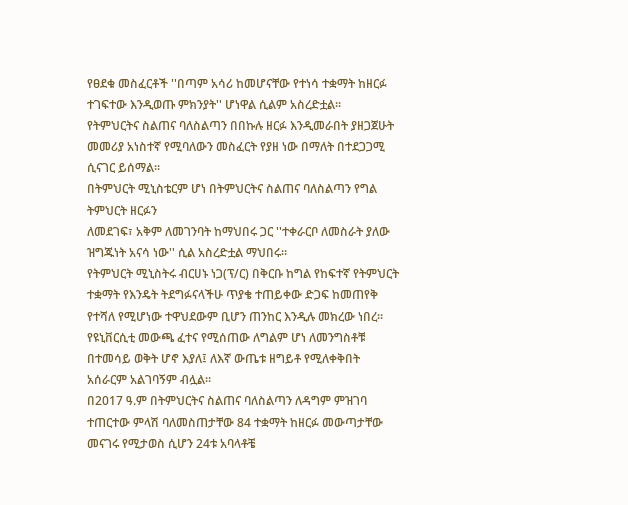የፀደቁ መስፈርቶች ''በጣም አሳሪ ከመሆናቸው የተነሳ ተቋማት ከዘርፉ ተገፍተው እንዲወጡ ምክንያት'' ሆነዋል ሲልም አስረድቷል።
የትምህርትና ስልጠና ባለስልጣን በበኩሉ ዘርፉ እንዲመራበት ያዘጋጀሁት መመሪያ አነስተኛ የሚባለውን መስፈርት የያዘ ነው በማለት በተደጋጋሚ ሲናገር ይሰማል።
በትምህርት ሚኒስቴርም ሆነ በትምህርትና ስልጠና ባለስልጣን የግል ትምህርት ዘርፉን
ለመደገፍ፣ አቅም ለመገንባት ከማህበሩ ጋር ''ተቀራርቦ ለመስራት ያለው ዝግጁነት አናሳ ነው'' ሲል አስረድቷል ማህበሩ።
የትምህርት ሚኒስትሩ ብርሀኑ ነጋ(ፕ/ር) በቅርቡ ከግል የከፍተኛ የትምህርት ተቋማት የእንዴት ትደግፉናላችሁ ጥያቄ ተጠይቀው ድጋፍ ከመጠየቅ የተሻለ የሚሆነው ተዋህደውም ቢሆን ጠንከር እንዲሉ መክረው ነበረ።
የዩኒቨርሲቲ መውጫ ፈተና የሚሰጠው ለግልም ሆነ ለመንግስቶቹ በተመሳይ ወቅት ሆኖ እያለ፤ ለእኛ ውጤቱ ዘግይቶ የሚለቀቅበት አሰራርም አልገባኝም ብሏል።
በ2017 ዓ.ም በትምህርትና ስልጠና ባለስልጣን ለዳግም ምዝገባ ተጠርተው ምላሽ ባለመስጠታቸው 84 ተቋማት ከዘርፉ መውጣታቸው መናገሩ የሚታወስ ሲሆን 24ቱ አባላቶቼ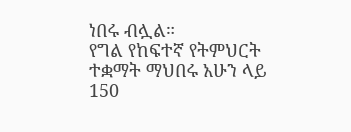ነበሩ ብሏል።
የግል የከፍተኛ የትምህርት ተቋማት ማህበሩ አሁን ላይ 150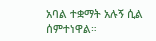አባል ተቋማት አሉኝ ሲል ሰምተነዋል።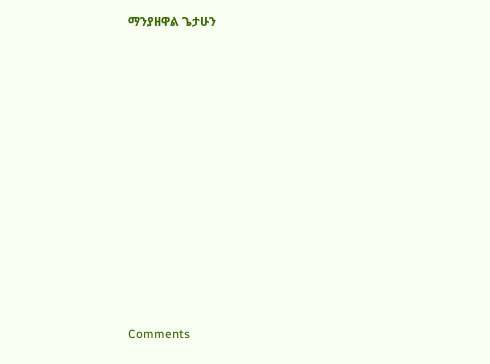ማንያዘዋል ጌታሁን












Comments